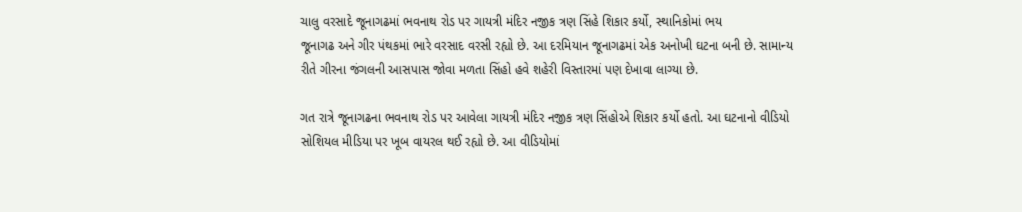ચાલુ વરસાદે જૂનાગઢમાં ભવનાથ રોડ પર ગાયત્રી મંદિર નજીક ત્રણ સિંહે શિકાર કર્યો, સ્થાનિકોમાં ભય
જૂનાગઢ અને ગીર પંથકમાં ભારે વરસાદ વરસી રહ્યો છે. આ દરમિયાન જૂનાગઢમાં એક અનોખી ઘટના બની છે. સામાન્ય રીતે ગીરના જંગલની આસપાસ જોવા મળતા સિંહો હવે શહેરી વિસ્તારમાં પણ દેખાવા લાગ્યા છે.

ગત રાત્રે જૂનાગઢના ભવનાથ રોડ પર આવેલા ગાયત્રી મંદિર નજીક ત્રણ સિંહોએ શિકાર કર્યો હતો. આ ઘટનાનો વીડિયો સોશિયલ મીડિયા પર ખૂબ વાયરલ થઈ રહ્યો છે. આ વીડિયોમાં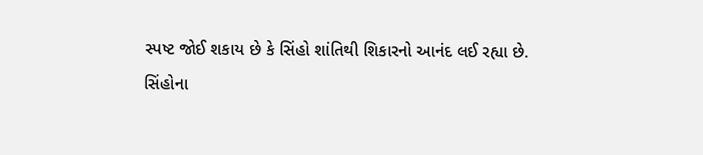સ્પષ્ટ જોઈ શકાય છે કે સિંહો શાંતિથી શિકારનો આનંદ લઈ રહ્યા છે.
સિંહોના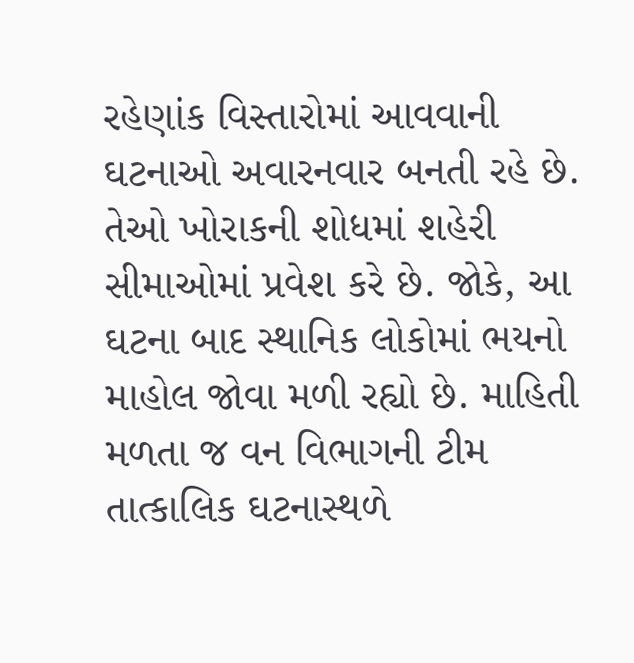રહેણાંક વિસ્તારોમાં આવવાની ઘટનાઓ અવારનવાર બનતી રહે છે. તેઓ ખોરાકની શોધમાં શહેરી સીમાઓમાં પ્રવેશ કરે છે. જોકે, આ ઘટના બાદ સ્થાનિક લોકોમાં ભયનો માહોલ જોવા મળી રહ્યો છે. માહિતી મળતા જ વન વિભાગની ટીમ તાત્કાલિક ઘટનાસ્થળે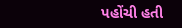પહોંચી હતી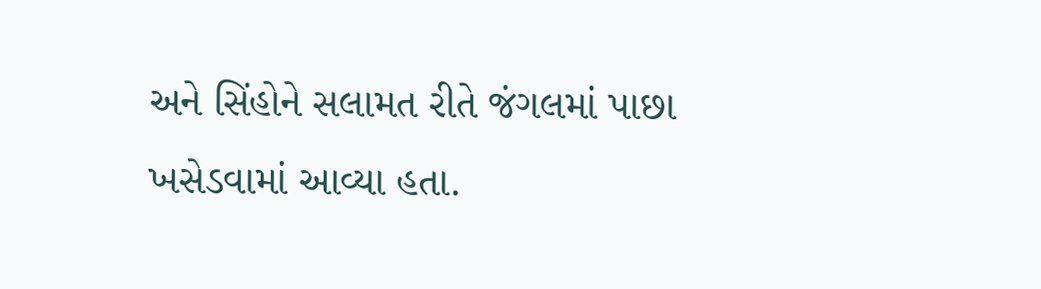અને સિંહોને સલામત રીતે જંગલમાં પાછા ખસેડવામાં આવ્યા હતા.